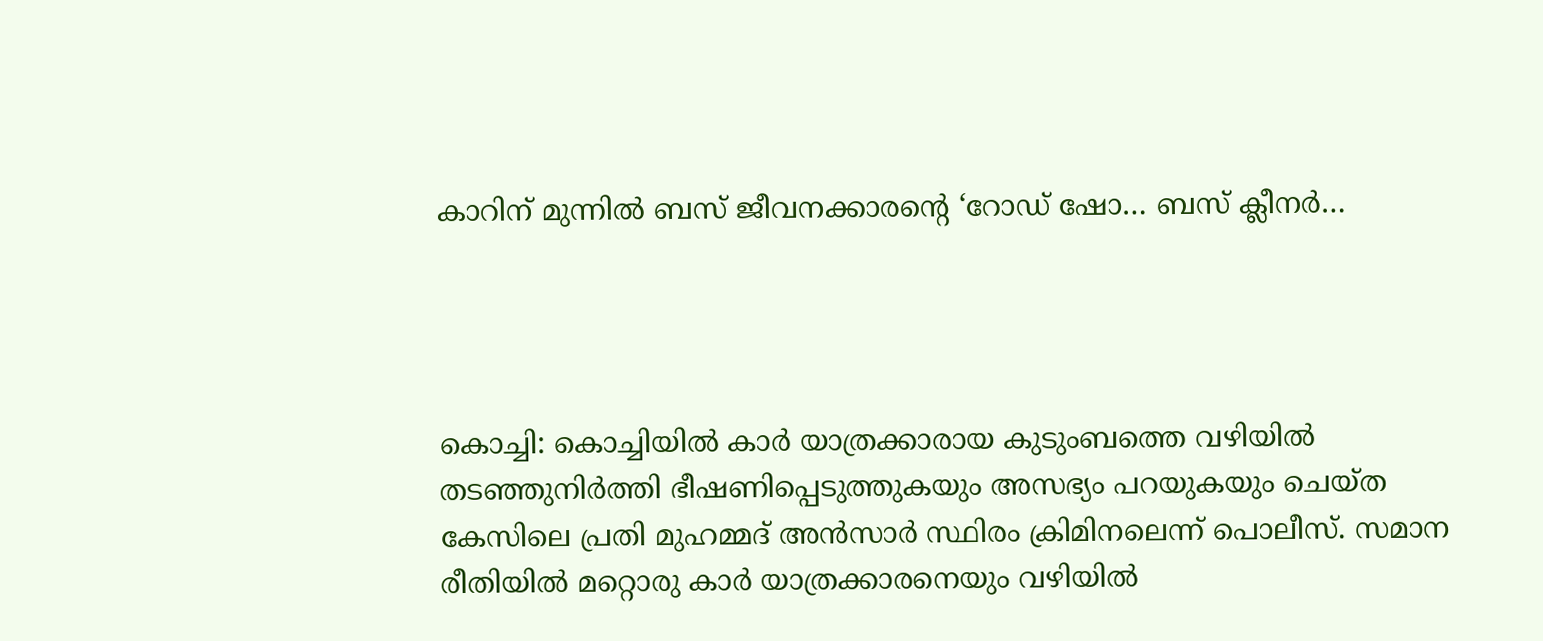കാറിന് മുന്നിൽ ബസ് ജീവനക്കാരന്റെ ‘റോഡ് ഷോ… ബസ് ക്ലീനർ…




കൊച്ചി: കൊച്ചിയിൽ കാർ യാത്രക്കാരായ കുടുംബത്തെ വഴിയിൽ തടഞ്ഞുനിർത്തി ഭീഷണിപ്പെടുത്തുകയും അസഭ്യം പറയുകയും ചെയ്ത കേസിലെ പ്രതി മുഹമ്മദ് അൻസാർ സ്ഥിരം ക്രിമിനലെന്ന് പൊലീസ്. സമാന രീതിയിൽ മറ്റൊരു കാർ യാത്രക്കാരനെയും വഴിയിൽ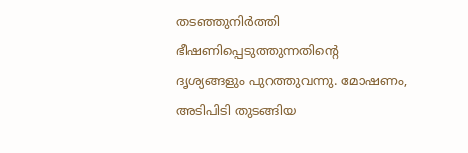തടഞ്ഞുനിർത്തി ഭീഷണിപ്പെടുത്തുന്നതിന്റെ ദൃശ്യങ്ങളും പുറത്തുവന്നു. മോഷണം, അടിപിടി തുടങ്ങിയ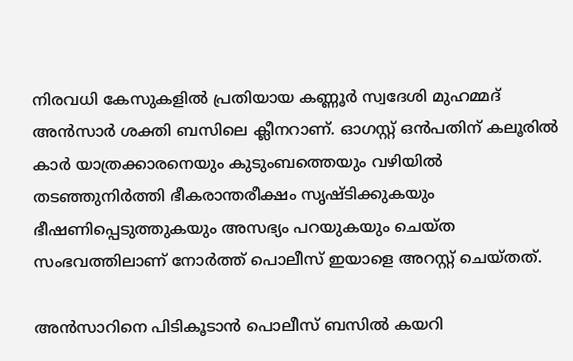നിരവധി കേസുകളിൽ പ്രതിയായ കണ്ണൂർ സ്വദേശി മുഹമ്മദ് അൻസാർ ശക്തി ബസിലെ ക്ലീനറാണ്. ഓഗസ്റ്റ് ഒൻപതിന് കലൂരിൽ കാർ യാത്രക്കാരനെയും കുടുംബത്തെയും വഴിയിൽ തടഞ്ഞുനിർത്തി ഭീകരാന്തരീക്ഷം സൃഷ്ടിക്കുകയും ഭീഷണിപ്പെടുത്തുകയും അസഭ്യം പറയുകയും ചെയ്ത സംഭവത്തിലാണ് നോർത്ത് പൊലീസ് ഇയാളെ അറസ്റ്റ് ചെയ്തത്.

അൻസാറിനെ പിടികൂടാൻ പൊലീസ് ബസിൽ കയറി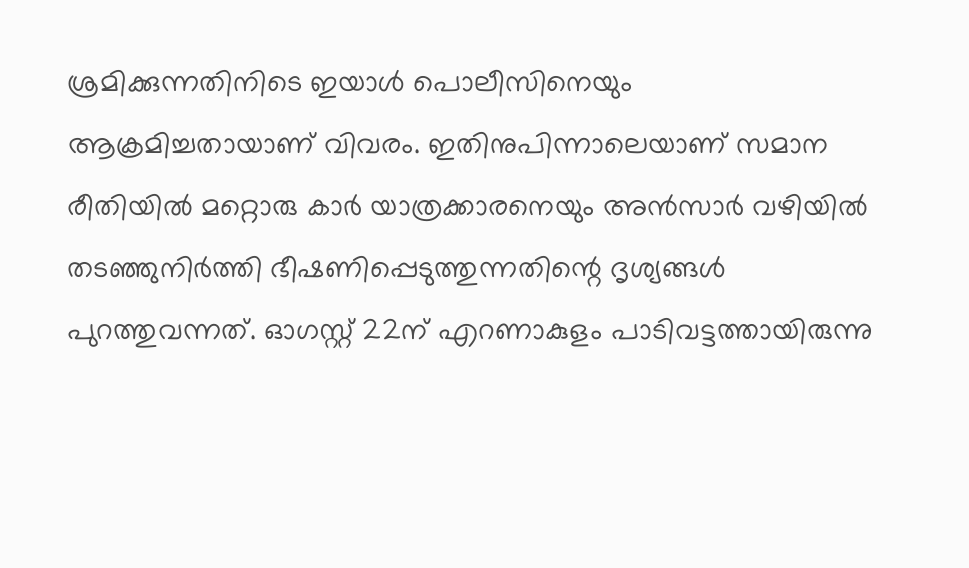ശ്രമിക്കുന്നതിനിടെ ഇയാൾ പൊലീസിനെയും ആക്രമിച്ചതായാണ് വിവരം. ഇതിനുപിന്നാലെയാണ് സമാന രീതിയിൽ മറ്റൊരു കാർ യാത്രക്കാരനെയും അൻസാർ വഴിയിൽ തടഞ്ഞുനിർത്തി ഭീഷണിപ്പെടുത്തുന്നതിന്റെ ദൃശ്യങ്ങൾ പുറത്തുവന്നത്. ഓഗസ്റ്റ് 22ന് എറണാകുളം പാടിവട്ടത്തായിരുന്നു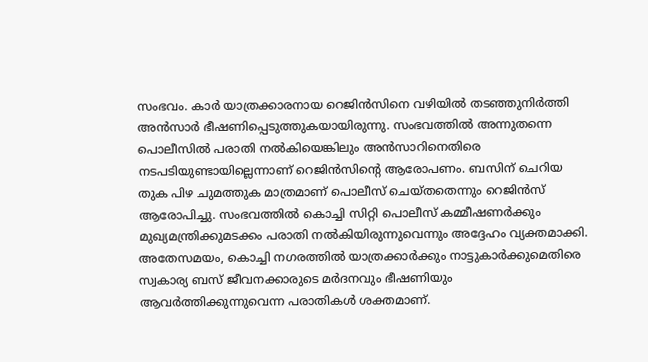സംഭവം. കാർ യാത്രക്കാരനായ റെജിൻസിനെ വഴിയിൽ തടഞ്ഞുനിർത്തി അൻസാർ ഭീഷണിപ്പെടുത്തുകയായിരുന്നു. സംഭവത്തിൽ അന്നുതന്നെ പൊലീസിൽ പരാതി നൽകിയെങ്കിലും അൻസാറിനെതിരെ നടപടിയുണ്ടായില്ലെന്നാണ് റെജിൻസിന്റെ ആരോപണം. ബസിന് ചെറിയ തുക പിഴ ചുമത്തുക മാത്രമാണ് പൊലീസ് ചെയ്തതെന്നും റെജിൻസ് ആരോപിച്ചു. സംഭവത്തിൽ കൊച്ചി സിറ്റി പൊലീസ് കമ്മീഷണർക്കും മുഖ്യമന്ത്രിക്കുമടക്കം പരാതി നൽകിയിരുന്നുവെന്നും അദ്ദേഹം വ്യക്തമാക്കി. അതേസമയം, കൊച്ചി നഗരത്തിൽ യാത്രക്കാർക്കും നാട്ടുകാർക്കുമെതിരെ സ്വകാര്യ ബസ് ജീവനക്കാരുടെ മർദനവും ഭീഷണിയും ആവർത്തിക്കുന്നുവെന്ന പരാതികൾ ശക്തമാണ്.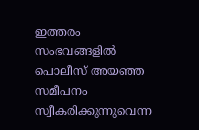ഇത്തരം സംഭവങ്ങളിൽ പൊലീസ് അയഞ്ഞ സമീപനം സ്വീകരിക്കുന്നുവെന്ന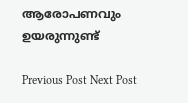ആരോപണവും ഉയരുന്നുണ്ട്

Previous Post Next Post